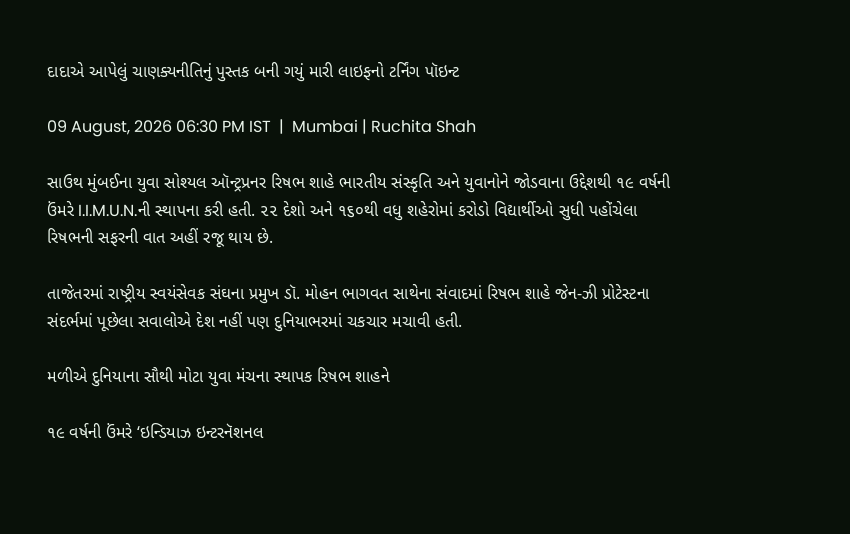દાદાએ આપેલું ચાણક્યનીતિનું પુસ્તક બની ગયું મારી લાઇફનો ટર્નિંગ પૉઇન્ટ

09 August, 2026 06:30 PM IST  |  Mumbai | Ruchita Shah

સાઉથ મુંબઈના યુવા સોશ્યલ ઑન્ટ્રપ્રનર રિષભ શાહે ભારતીય સંસ્કૃતિ અને યુવાનોને જોડવાના ઉદ્દેશથી ૧૯ વર્ષની ઉંમરે I.I.M.U.N.ની સ્થાપના કરી હતી. ૨૨ દેશો અને ૧૬૦થી વધુ શહેરોમાં કરોડો વિદ્યાર્થીઓ સુધી પહોંચેલા રિષભની સફરની વાત અહીં રજૂ થાય છે.

તાજેતરમાં રાષ્ટ્રીય સ્વયંસેવક સંઘના પ્રમુખ ડૉ. મોહન ભાગવત સાથેના સંવાદમાં રિષભ શાહે જેન-ઝી પ્રોટેસ્ટના સંદર્ભમાં પૂછેલા સવાલોએ દેશ નહીં પણ દુનિયાભરમાં ચકચાર મચાવી હતી.

મળીએ દુનિયાના સૌથી મોટા યુવા મંચના સ્થાપક રિષભ શાહને

૧૯ વર્ષની ઉંમરે ‘ઇન્ડિયાઝ ઇન્ટરનૅશનલ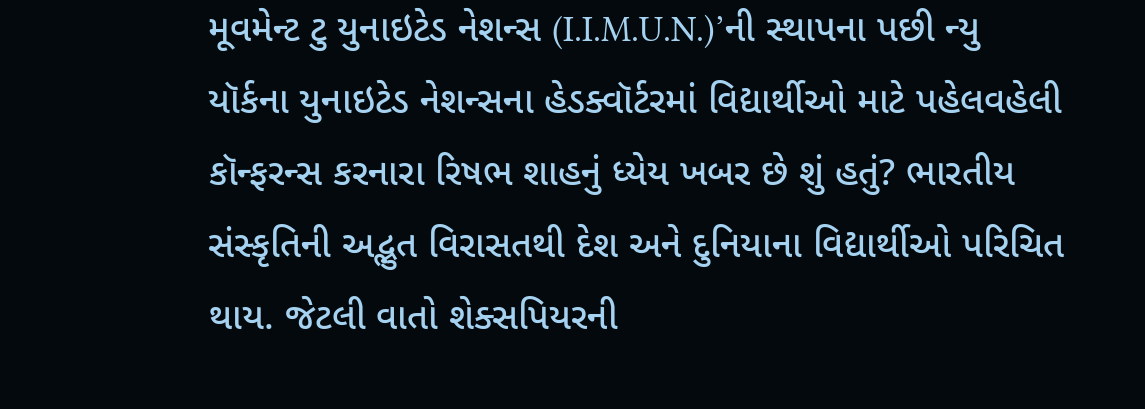મૂવમેન્ટ ટુ યુનાઇટેડ નેશન્સ (I.I.M.U.N.)’ની સ્થાપના પછી ન્યુ યૉર્કના યુનાઇટેડ નેશન્સના હેડક્વૉર્ટરમાં વિદ્યાર્થીઓ માટે પહેલવહેલી કૉન્ફરન્સ કરનારા રિષભ શાહનું ધ્યેય ખબર છે શું હતું? ભારતીય સંસ્કૃતિની અદ્ભુત વિરાસતથી દેશ અને દુનિયાના વિદ્યાર્થીઓ પરિચિત થાય. જેટલી વાતો શેક્સપિયરની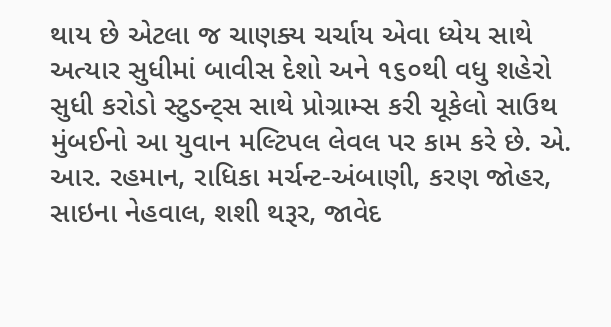થાય છે એટલા જ ચાણક્ય ચર્ચાય એવા ધ્યેય સાથે અત્યાર સુધીમાં બાવીસ દેશો અને ૧૬૦થી વધુ શહેરો સુધી કરોડો સ્ટુડન્ટ્સ સાથે પ્રોગ્રામ્સ કરી ચૂકેલો સાઉથ મુંબઈનો આ યુવાન મલ્ટિપલ લેવલ પર કામ કરે છે. એ. આર. રહમાન, રાધિકા મર્ચન્ટ-અંબાણી, કરણ જોહર, સાઇના નેહવાલ, શશી થરૂર, જાવેદ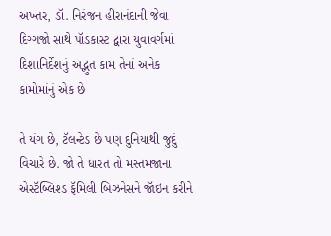અખ્તર, ડૉ. નિરંજન હીરાનંદાની જેવા દિગ્ગજો સાથે પૉડકાસ્ટ દ્વારા યુવાવર્ગમાં દિશાનિર્દેશનું અદ્ભુત કામ તેનાં અનેક કામોમાંનું એક છે

તે યંગ છે, ટૅલન્ટેડ છે પણ દુનિયાથી જુદું વિચારે છે. જો તે ધારત તો મસ્તમજાના એસ્ટૅબ્લિશ્ડ ફૅમિલી બિઝનેસને જૉઇન કરીને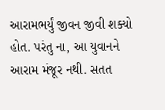આરામભર્યું જીવન જીવી શક્યો હોત. પરંતુ ના, આ યુવાનને આરામ મંજૂર નથી. સતત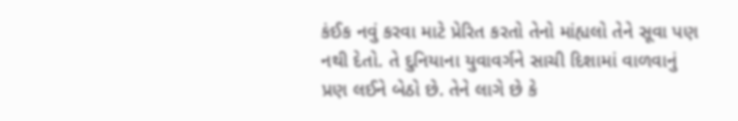કંઈક નવું કરવા માટે પ્રેરિત કરતો તેનો માંહ્યલો તેને સૂવા પણ નથી દેતો. તે દુનિયાના યુવાવર્ગને સાચી દિશામાં વાળવાનું પ્રણ લઈને બેઠો છે. તેને લાગે છે કે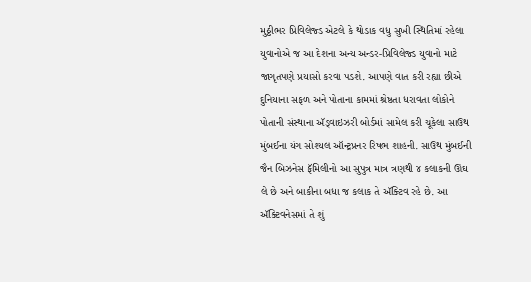મુઠ્ઠીભર પ્રિવિલેજ્ડ એટલે કે થોડાક વધુ સુખી સ્થિતિમાં રહેલા યુવાનોએ જ આ દેશના અન્ય અન્ડર-પ્રિવિલેજ્ડ યુવાનો માટે જાગૃતપણે પ્રયાસો કરવા પડશે. આપણે વાત કરી રહ્યા છીએ દુનિયાના સફળ અને પોતાના કામમાં શ્રેષ્ઠતા ધરાવતા લોકોને પોતાની સંસ્થાના ઍડ્વાઇઝરી બોર્ડમાં સામેલ કરી ચૂકેલા સાઉથ મુંબઈના યંગ સોશ્યલ ઑન્ટ્રપ્રનર રિષભ શાહની. સાઉથ મુંબઈની જૈન બિઝનેસ ફૅમિલીનો આ સુપુત્ર માત્ર ત્રણથી ૪ કલાકની ઊંઘ લે છે અને બાકીના બધા જ કલાક તે ઍક્ટિવ રહે છે. આ ઍક્ટિવનેસમાં તે શું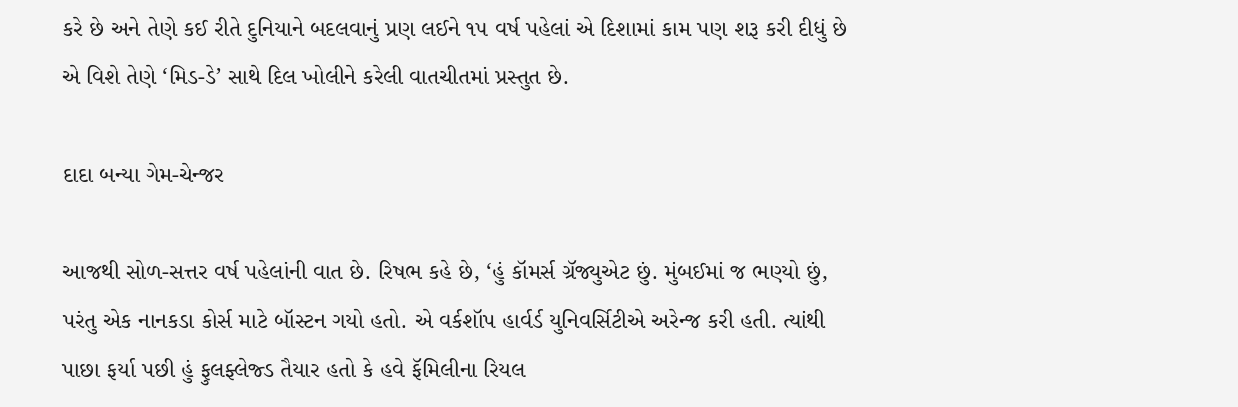કરે છે અને તેણે કઈ રીતે દુનિયાને બદલવાનું પ્રણ લઈને ૧૫ વર્ષ પહેલાં એ દિશામાં કામ પણ શરૂ કરી દીધું છે એ વિશે તેણે ‘મિડ-ડે’ સાથે દિલ ખોલીને કરેલી વાતચીતમાં પ્રસ્તુત છે.

દાદા બન્યા ગેમ-ચેન્જર

આજથી સોળ-સત્તર વર્ષ પહેલાંની વાત છે. રિષભ કહે છે, ‘હું કૉમર્સ ગ્રૅજ્યુએટ છું. મુંબઈમાં જ ભણ્યો છું, પરંતુ એક નાનકડા કોર્સ માટે બૉસ્ટન ગયો હતો. એ વર્કશૉપ હાર્વર્ડ યુનિવર્સિટીએ અરેન્જ કરી હતી. ત્યાંથી પાછા ફર્યા પછી હું ફુલફ્લેજ્ડ તૈયાર હતો કે હવે ફૅમિલીના રિયલ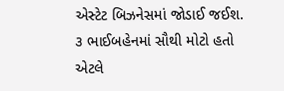એસ્ટેટ બિઝનેસમાં જોડાઈ જઈશ. ૩ ભાઈબહેનમાં સૌથી મોટો હતો એટલે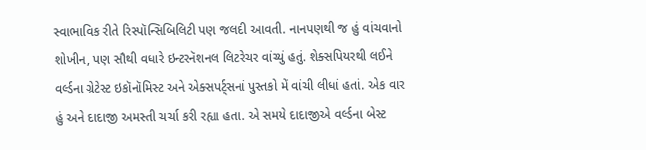સ્વાભાવિક રીતે રિસ્પૉન્સિબિલિટી પણ જલદી આવતી. નાનપણથી જ હું વાંચવાનો શોખીન, પણ સૌથી વધારે ઇન્ટરનૅશનલ લિટરેચર વાંચ્યું હતું. શેક્સપિયરથી લઈને વર્લ્ડના ગ્રેટેસ્ટ ઇકૉનૉમિસ્ટ અને એક્સપર્ટ્‍સનાં પુસ્તકો મેં વાંચી લીધાં હતાં. એક વાર હું અને દાદાજી અમસ્તી ચર્ચા કરી રહ્યા હતા. એ સમયે દાદાજીએ વર્લ્ડના બેસ્ટ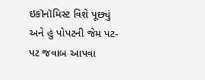ઇકૉનૉમિસ્ટ વિશે પૂછ્યું અને હું પોપટની જેમ પટ-પટ જવાબ આપવા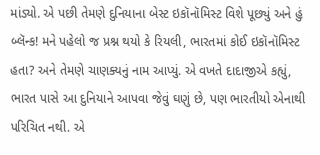માંડ્યો. એ પછી તેમણે દુનિયાના બેસ્ટ ઇકૉનૉમિસ્ટ વિશે પૂછ્યું અને હું બ્લૅન્ક! મને પહેલો જ પ્રશ્ન થયો કે રિયલી, ભારતમાં કોઈ ઇકૉનૉમિસ્ટ હતા? અને તેમણે ચાણક્યનું નામ આપ્યું. એ વખતે દાદાજીએ કહ્યું, ભારત પાસે આ દુનિયાને આપવા જેવું ઘણું છે, પણ ભારતીયો એનાથી પરિચિત નથી. એ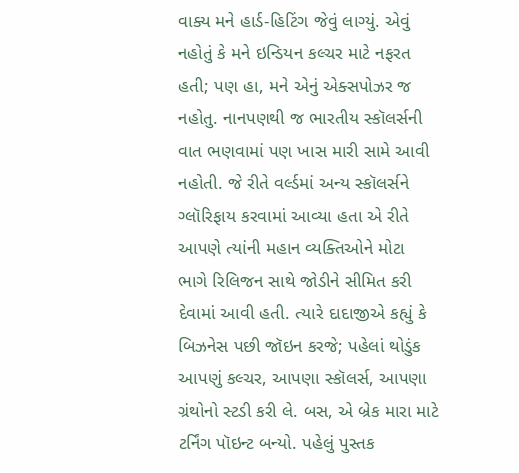વાક્ય મને હાર્ડ-હિટિંગ જેવું લાગ્યું. એવું નહોતું કે મને ઇન્ડિયન કલ્ચર માટે નફરત હતી; પણ હા, મને એનું એક્સપોઝર જ નહોતુ. નાનપણથી જ ભારતીય સ્કૉલર્સની વાત ભણવામાં પણ ખાસ મારી સામે આવી નહોતી. જે રીતે વર્લ્ડમાં અન્ય સ્કૉલર્સને ગ્લૉરિફાય કરવામાં આવ્યા હતા એ રીતે આપણે ત્યાંની મહાન વ્યક્તિઓને મોટા ભાગે રિલિજન સાથે જોડીને સીમિત કરી દેવામાં આવી હતી. ત્યારે દાદાજીએ કહ્યું કે બિઝનેસ પછી જૉઇન કરજે; પહેલાં થોડુંક આપણું કલ્ચર, આપણા સ્કૉલર્સ, આપણા ગ્રંથોનો સ્ટડી કરી લે. બસ, એ બ્રેક મારા માટે ટર્નિંગ પૉઇન્ટ બન્યો. પહેલું પુસ્તક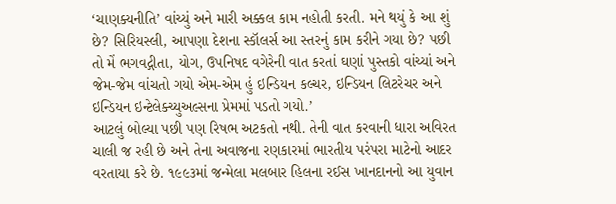‘ચાણક્ય‌નીતિ’ વાંચ્યું અને મારી અક્કલ કામ નહોતી કરતી. મને થયું કે આ શું છે? સિરિયસ્લી, આપણા દેશના સ્કૉલર્સ આ સ્તરનું કામ કરીને ગયા છે? પછી તો મેં ભગવદ્ગીતા, યોગ, ઉપનિષદ વગેરેની વાત કરતાં ઘણાં પુસ્તકો વાંચ્યાં અને જેમ-જેમ વાંચતો ગયો એમ-એમ હું ઇન્ડિયન કલ્ચર, ઇન્ડિયન લિટરેચર અને ઇન્ડિયન ઇન્ટેલેક્ચ્યુઅલ્સના પ્રેમમાં પડતો ગયો.’
આટલું બોલ્યા પછી પણ રિષભ અટકતો નથી. તેની વાત કરવાની ધારા અવિરત ચાલી જ રહી છે અને તેના અવાજના રણકારમાં ભારતીય પરંપરા માટેનો આદર વરતાયા કરે છે. ૧૯૯૩માં જન્મેલા મલબાર હિલના ર‌ઈસ ખાનદાનનો આ યુવાન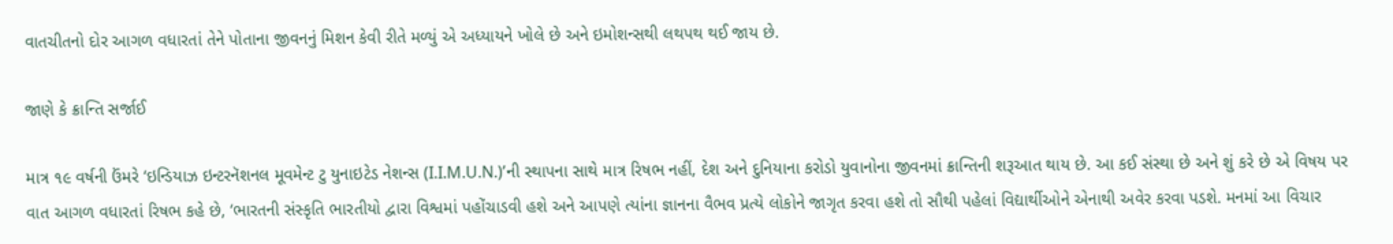વાતચીતનો દોર આગળ વધારતાં તેને પોતાના જીવનનું મિશન કેવી રીતે મળ્યું એ અધ્યાયને ખોલે છે અને ઇમોશન્સથી લથપથ થઈ જાય છે.

જાણે કે ક્રાન્તિ સર્જાઈ

માત્ર ૧૯ વર્ષની ઉંમરે ‘ઇન્ડિયાઝ ઇન્ટરનૅશનલ મૂવમેન્ટ ટુ યુનાઇટેડ નેશન્સ (I.I.M.U.N.)’ની સ્થાપના સાથે માત્ર રિષભ નહીં, દેશ અને દુનિયાના કરોડો યુવાનોના જીવનમાં ક્રાન્તિની શરૂઆત થાય છે. આ કઈ સંસ્થા છે અને શું કરે છે એ વિષય પર વાત આગળ વધારતાં રિષભ કહે છે, ‘ભારતની સંસ્કૃતિ ભારતીયો દ્વારા વિશ્વમાં પહોંચાડવી હશે અને આપણે ત્યાંના જ્ઞાનના વૈભવ પ્રત્યે લોકોને જાગૃત કરવા હશે તો સૌથી પહેલાં વિદ્યાર્થીઓને એનાથી અવેર કરવા પડશે. મનમાં આ વિચાર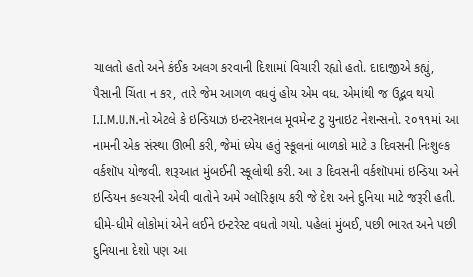ચાલતો હતો અને કંઈક અલગ કરવાની દિશામાં વિચારી રહ્યો હતો. દાદાજીએ કહ્યું, પૈસાની ચિંતા ન કર, તારે જેમ આગળ વધવું હોય એમ વધ. એમાંથી જ ઉદ્ભવ થયો I.I.M.U.N.નો એટલે કે ઇન્ડિયાઝ ઇન્ટરનૅશનલ મૂવમેન્ટ ટુ યુનાઇટ નેશન્સનો. ૨૦૧૧માં આ નામની એક સંસ્થા ઊભી કરી, જેમાં ધ્યેય હતું સ્કૂલનાં બાળકો માટે ૩ દિવસની નિઃશુલ્ક વર્કશૉપ યોજવી. શરૂઆત મુંબઈની સ્કૂલોથી કરી. આ ૩ દિવસની વર્કશૉપમાં ‌ઇન્ડિયા અને ઇન્ડિયન કલ્ચરની એવી વાતોને અમે ગ્લૉરિફાય કરી જે દેશ અને દુનિયા માટે જરૂરી હતી. ધીમે-ધીમે લોકોમાં એને લઈને ઇન્ટરેસ્ટ વધતો ગયો. પહેલાં મુંબઈ, પછી ભારત અને પછી દુનિયાના દેશો પણ આ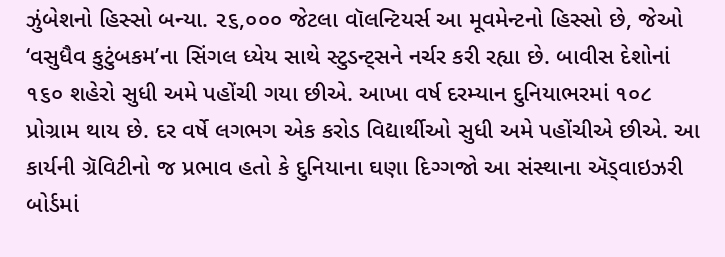ઝુંબેશનો હિસ્સો બન્યા. ૨૬,૦૦૦ જેટલા વૉલન્ટિયર્સ આ મૂવમેન્ટનો હિસ્સો છે, જેઓ ‘વસુધૈવ કુટુંબકમ’ના સિંગલ ધ્યેય સાથે સ્ટુડન્ટ્સને નર્ચર કરી રહ્યા છે. બાવીસ દેશોનાં ૧૬૦ શહેરો સુધી અમે પહોંચી ગયા છીએ. આખા વર્ષ દરમ્યાન દુનિયાભરમાં ૧૦૮ પ્રોગ્રામ થાય છે. દર વર્ષે લગભગ એક કરોડ‌ વિદ્યાર્થીઓ સુધી અમે પહોંચીએ છીએ. આ કાર્યની ગ્રૅવિટીનો જ પ્રભાવ હતો કે દુનિયાના ઘણા દિગ્ગજો આ સંસ્થાના ઍડ્વાઇઝરી બોર્ડમાં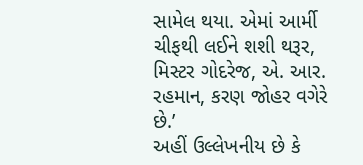સામેલ થયા. એમાં આર્મી ચીફથી લઈને શશી થરૂર, મિસ્ટર ગોદરેજ, એ. આર. રહમાન, કરણ જોહર વગેરે છે.’
અહીં ઉલ્લેખનીય છે કે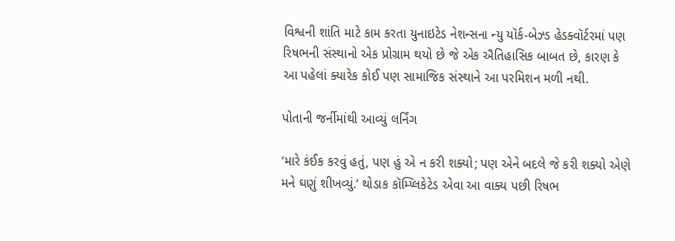વિશ્વની શાંતિ માટે કામ કરતા યુનાઇટેડ નેશન્સના ન્યુ યૉર્ક-બેઝ્ડ હેડક્વૉર્ટરમાં પણ રિષભની સંસ્થાનો એક પ્રોગ્રામ થયો છે જે એક ઐતિહાસિક બાબત છે, કારણ કે આ પહેલાં ક્યારેક કોઈ પણ સામાજિક સંસ્થાને આ પરમિશન મળી નથી.

પોતાની જર્નીમાંથી આવ્યું લર્નિંગ

‘મારે કંઈક કરવું હતું, પણ હું એ ન કરી શક્યો; પણ એને બદલે જે કરી શક્યો એણે મને ઘણું શીખવ્યું.’ થોડાક કૉમ્પ્લિકેટેડ એવા આ વાક્ય પછી રિષભ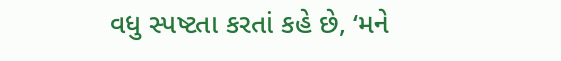વધુ સ્પષ્ટતા કરતાં કહે છે, ‘મને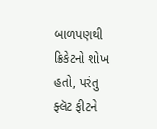બાળપણથી ક્રિકેટનો શોખ હતો, પરંતુ ફ્લૅટ ફીટને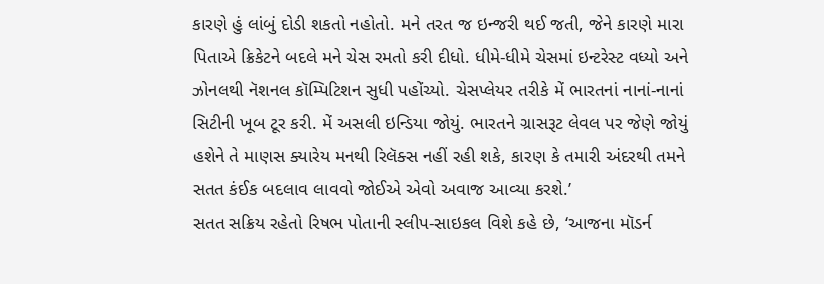કારણે હું લાંબું દોડી શકતો નહોતો. મને તરત જ ઇન્જરી થઈ જતી, જેને કારણે મારા પિતાએ ક્રિકેટને બદલે મને ચેસ રમતો કરી દીધો. ધીમે-ધીમે ચેસમાં ઇન્ટરેસ્ટ વધ્યો અને ઝોનલથી નૅશનલ કૉમ્પિટિશન સુધી પહોંચ્યો. ચેસપ્લેયર તરીકે મેં ભારતનાં નાનાં-નાનાં સિટીની ખૂબ ટૂર કરી. મેં અસલી ઇન્ડિયા જોયું. ભારતને ગ્રાસરૂટ લેવલ પર જેણે જોયું હશેને તે માણસ ક્યારેય મનથી રિલૅક્સ નહીં રહી શકે, કારણ કે તમારી અંદરથી તમને સતત કંઈક બદલાવ લાવવો જોઈએ એવો અવાજ આવ્યા કરશે.’
સતત સક્રિય રહેતો રિષભ પોતાની સ્લીપ-સાઇકલ વિશે કહે છે, ‘આજના મૉડર્ન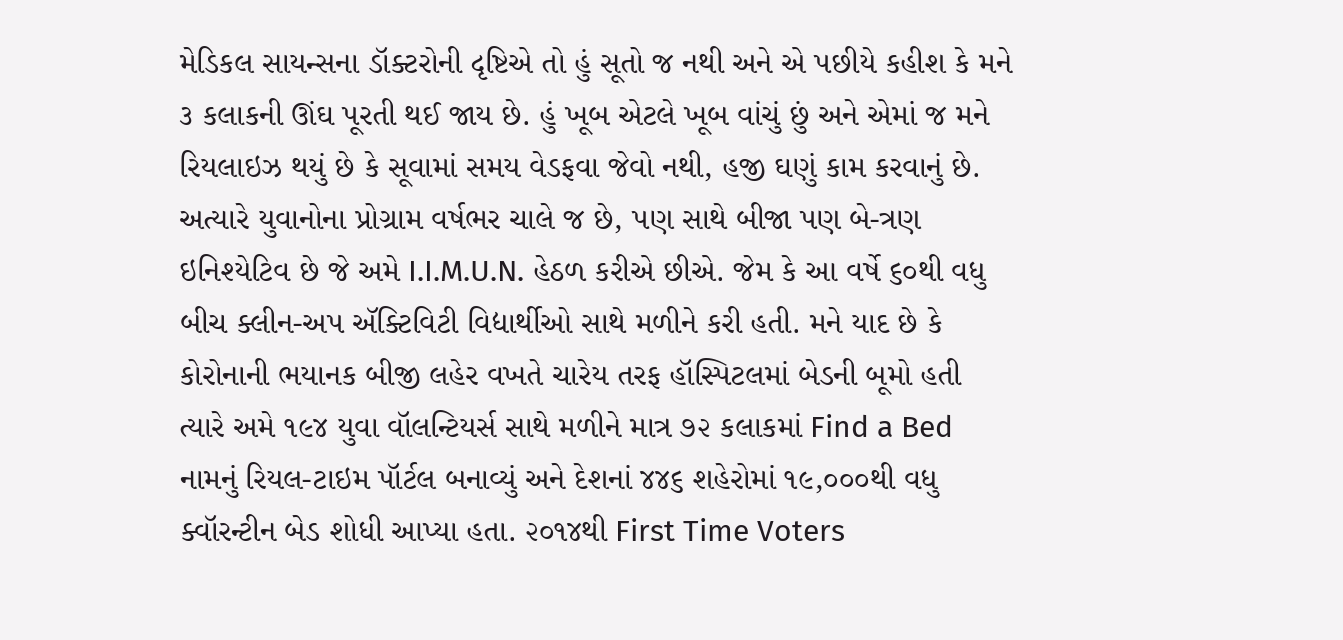મેડિકલ સાયન્સના ડૉક્ટરોની દૃષ્ટિએ તો હું સૂતો જ નથી અને એ પછીયે કહીશ કે મને ૩ કલાકની ઊંઘ પૂરતી થઈ જાય છે. હું ખૂબ એટલે ખૂબ વાંચું છું અને એમાં જ મને રિયલાઇઝ થયું છે કે સૂવામાં સમય વેડફવા જેવો નથી, હજી ઘણું કામ કરવાનું છે. અત્યારે યુવાનોના પ્રોગ્રામ વર્ષભર ચાલે જ છે, પણ સાથે બીજા પણ બે-ત્રણ ઇનિશ્યેટિવ છે જે અમે I.I.M.U.N. હેઠળ કરીએ છીએ. જેમ કે આ વર્ષે ૬૦થી વધુ બીચ ક્લીન-અપ ઍક્ટિવિટી વિદ્યાર્થીઓ સાથે મળીને કરી હતી. મને યાદ છે કે કોરોનાની ભયાનક બીજી લહેર વખતે ચારેય તરફ હૉસ્પિટલમાં બેડની બૂમો હતી ત્યારે અમે ૧૯૪ યુવા વૉલન્ટિયર્સ સાથે મળીને માત્ર ૭૨ કલાકમાં Find a Bed નામનું રિયલ-ટાઇમ પૉર્ટલ બનાવ્યું અને દેશનાં ૪૪૬ શહેરોમાં ૧૯,૦૦૦થી વધુ ક્વૉરન્ટીન બેડ શોધી આપ્યા હતા. ૨૦૧૪થી First Time Voters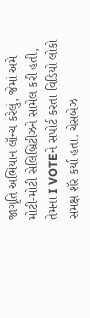જાગૃતિ અભિયાન લૉન્ચ કરેલું, જેમાં અમે મોટી-મોટી સેલિબ્રિટીઝને સામેલ કરી હતી, તેમના I VOTEને સપોર્ટ કરતા વિડિયો લોકો સમક્ષ શૅર કર્યા હતા. ચેસબેઝ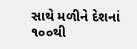સાથે મળીને દેશનાં ૧૦૦થી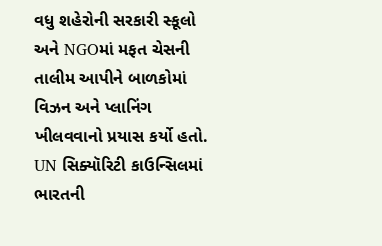વધુ શહેરોની સરકારી સ્કૂલો અને NGOમાં મફત ચેસની તાલીમ આપીને બાળકોમાં વિઝન અને પ્લાનિંગ ખીલવવાનો પ્રયાસ કર્યો હતો. UN સિક્યૉરિટી કાઉન્સિલમાં ભારતની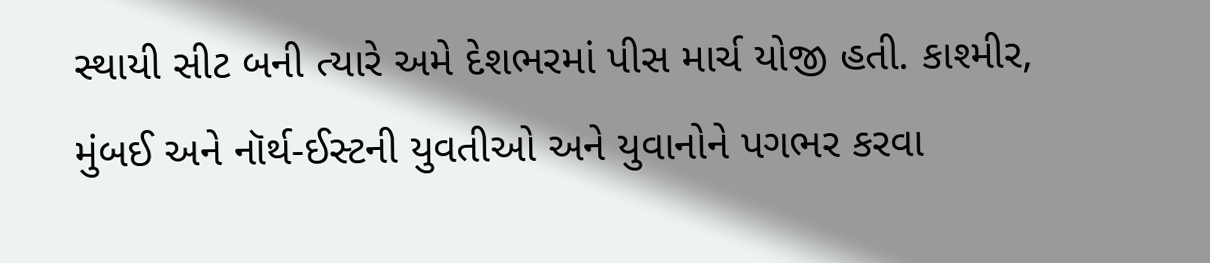સ્થાયી સીટ બની ત્યારે અમે દેશભરમાં પીસ માર્ચ યોજી હતી. કાશ્મીર, મુંબઈ અને નૉર્થ-ઈસ્ટની યુવતીઓ અને યુવાનોને પગભર કરવા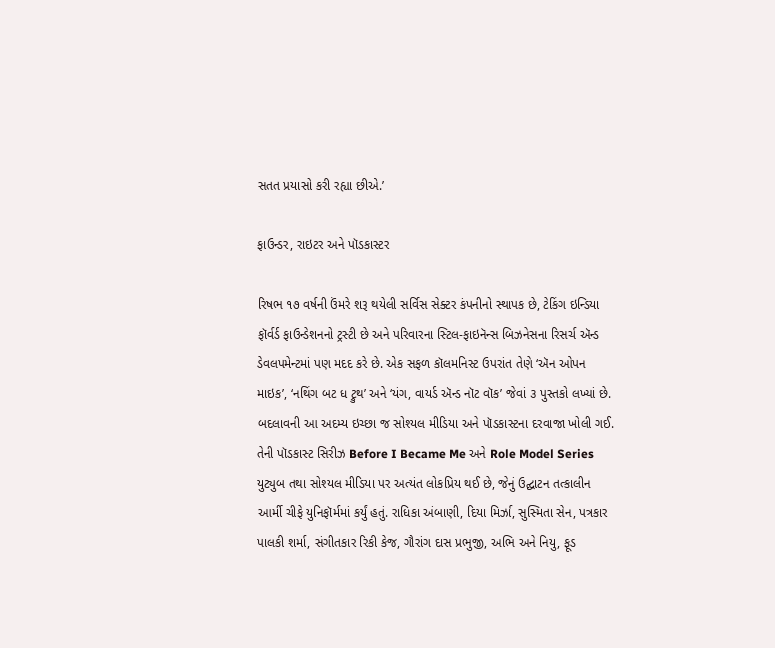સતત પ્રયાસો કરી રહ્યા છીએ.’

ફાઉન્ડર, રાઇટર અને પૉડકાસ્ટર

રિષભ ૧૭ વર્ષની ઉંમરે શરૂ થયેલી સર્વિસ સેક્ટર કંપનીનો સ્થાપક છે, ટેકિંગ ઇન્ડિયા ફૉર્વર્ડ ફાઉન્ડેશનનો ટ્રસ્ટી છે અને પરિવારના સ્ટિલ-ફાઇનૅન્સ બિઝનેસના રિસર્ચ ઍન્ડ ડેવલપમેન્ટમાં પણ મદદ કરે છે. એક સફળ કૉલમનિસ્ટ ઉપરાંત તેણે ‘ઍન ઓપન માઇક’, ‘નથિંગ બટ ધ ટ્રુથ’ અને ‘યંગ, વાયર્ડ ઍન્ડ નૉટ વૉક’ જેવાં ૩ પુસ્તકો લખ્યાં છે. બદલાવની આ અદમ્ય ઇચ્છા જ સોશ્યલ મીડિયા અને પૉડકાસ્ટના દરવાજા ખોલી ગઈ. તેની પૉડકાસ્ટ સિરીઝ Before I Became Me અને Role Model Series યુટ્યુબ તથા સોશ્યલ મીડિયા પર અત્યંત લોકપ્રિય થઈ છે, જેનું ઉદ્ઘાટન તત્કાલીન આર્મી ચીફે યુનિફૉર્મમાં કર્યું હતું. રાધિકા અંબાણી, દિયા મિર્ઝા, સુસ્મિતા સેન, પત્રકાર પાલકી શર્મા, સંગીતકાર રિકી કેજ, ગૌરાંગ દાસ પ્રભુજી, અભિ અને નિયુ, ફૂડ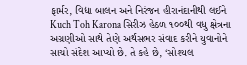ફાર્મર, વિદ્યા બાલન અને નિરંજન હીરાનંદાનીથી લઈને Kuch Toh Karona સિરીઝ હેઠળ ૧૦૦થી વધુ ક્ષેત્રના અગ્રણીઓ સાથે તેણે અર્થસભર સંવાદ કરીને યુવાનોને સાચો સંદેશ આપ્યો છે. તે કહે છે, ‘સોશ્યલ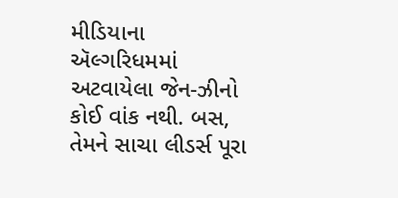મીડિયાના ઍલ્ગરિધમમાં અટવાયેલા જેન-ઝીનો કોઈ વાંક નથી. બસ, તેમને સાચા લીડર્સ પૂરા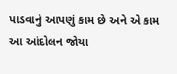પાડવાનું આપણું કામ છે અને એ કામ આ આંદોલન જોયા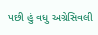પછી હું વધુ અગ્રેસિવલી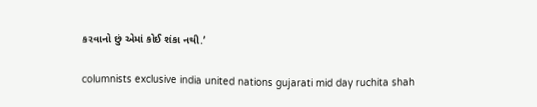કરવાનો છું એમાં કોઈ શંકા નથી.’

columnists exclusive india united nations gujarati mid day ruchita shah